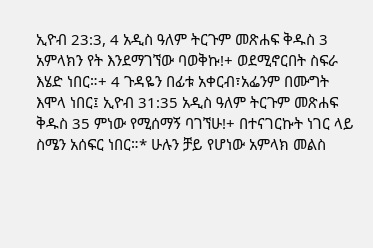ኢዮብ 23:3, 4 አዲስ ዓለም ትርጉም መጽሐፍ ቅዱስ 3 አምላክን የት እንደማገኘው ባወቅኩ!+ ወደሚኖርበት ስፍራ እሄድ ነበር።+ 4 ጉዳዬን በፊቱ አቀርብ፣አፌንም በሙግት እሞላ ነበር፤ ኢዮብ 31:35 አዲስ ዓለም ትርጉም መጽሐፍ ቅዱስ 35 ምነው የሚሰማኝ ባገኘሁ!+ በተናገርኩት ነገር ላይ ስሜን አሰፍር ነበር።* ሁሉን ቻይ የሆነው አምላክ መልስ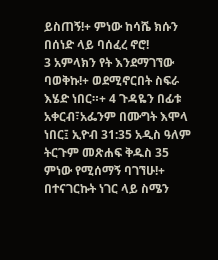ይስጠኝ!+ ምነው ከሳሼ ክሱን በሰነድ ላይ ባሰፈረ ኖሮ!
3 አምላክን የት እንደማገኘው ባወቅኩ!+ ወደሚኖርበት ስፍራ እሄድ ነበር።+ 4 ጉዳዬን በፊቱ አቀርብ፣አፌንም በሙግት እሞላ ነበር፤ ኢዮብ 31:35 አዲስ ዓለም ትርጉም መጽሐፍ ቅዱስ 35 ምነው የሚሰማኝ ባገኘሁ!+ በተናገርኩት ነገር ላይ ስሜን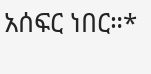አሰፍር ነበር።*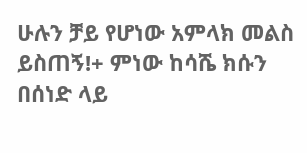ሁሉን ቻይ የሆነው አምላክ መልስ ይስጠኝ!+ ምነው ከሳሼ ክሱን በሰነድ ላይ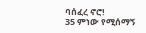ባሰፈረ ኖሮ!
35 ምነው የሚሰማኝ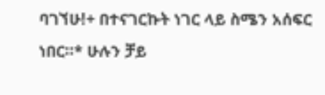ባገኘሁ!+ በተናገርኩት ነገር ላይ ስሜን አሰፍር ነበር።* ሁሉን ቻይ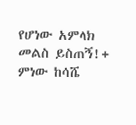የሆነው አምላክ መልስ ይስጠኝ!+ ምነው ከሳሼ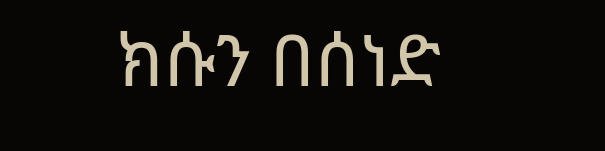ክሱን በሰነድ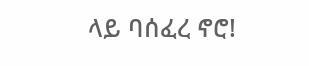ላይ ባሰፈረ ኖሮ!